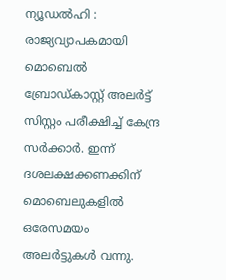ന്യൂഡൽഹി : രാജ്യവ്യാപകമായി മൊബെൽ ബ്രോഡ്കാസ്റ്റ് അലർട്ട് സിസ്റ്റം പരീക്ഷിച്ച് കേന്ദ്ര സർക്കാർ. ഇന്ന് ദശലക്ഷക്കണക്കിന് മൊബെലുകളിൽ ഒരേസമയം അലർട്ടുകൾ വന്നു.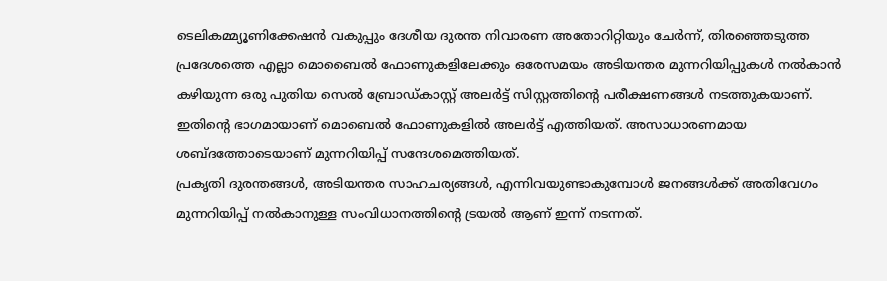ടെലികമ്മ്യൂണിക്കേഷൻ വകുപ്പും ദേശീയ ദുരന്ത നിവാരണ അതോറിറ്റിയും ചേർന്ന്, തിരഞ്ഞെടുത്ത പ്രദേശത്തെ എല്ലാ മൊബൈൽ ഫോണുകളിലേക്കും ഒരേസമയം അടിയന്തര മുന്നറിയിപ്പുകൾ നൽകാൻ കഴിയുന്ന ഒരു പുതിയ സെൽ ബ്രോഡ്കാസ്റ്റ് അലർട്ട് സിസ്റ്റത്തിന്റെ പരീക്ഷണങ്ങൾ നടത്തുകയാണ്. ഇതിന്റെ ഭാഗമായാണ് മൊബെൽ ഫോണുകളിൽ അലർട്ട് എത്തിയത്. അസാധാരണമായ ശബ്ദത്തോടെയാണ് മുന്നറിയിപ്പ് സന്ദേശമെത്തിയത്.
പ്രകൃതി ദുരന്തങ്ങൾ, അടിയന്തര സാഹചര്യങ്ങൾ, എന്നിവയുണ്ടാകുമ്പോൾ ജനങ്ങൾക്ക് അതിവേഗം മുന്നറിയിപ്പ് നൽകാനുള്ള സംവിധാനത്തിന്റെ ട്രയൽ ആണ് ഇന്ന് നടന്നത്.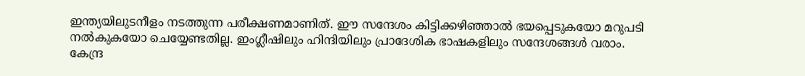ഇന്ത്യയിലുടനീളം നടത്തുന്ന പരീക്ഷണമാണിത്. ഈ സന്ദേശം കിട്ടിക്കഴിഞ്ഞാൽ ഭയപ്പെടുകയോ മറുപടി നൽകുകയോ ചെയ്യേണ്ടതില്ല. ഇംഗ്ലീഷിലും ഹിന്ദിയിലും പ്രാദേശിക ഭാഷകളിലും സന്ദേശങ്ങൾ വരാം. കേന്ദ്ര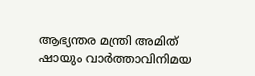ആഭ്യന്തര മന്ത്രി അമിത് ഷായും വാർത്താവിനിമയ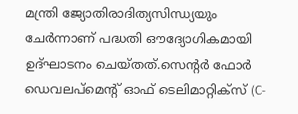മന്ത്രി ജ്യോതിരാദിത്യസിന്ധ്യയും ചേർന്നാണ് പദ്ധതി ഔദ്യോഗികമായി ഉദ്ഘാടനം ചെയ്തത്.സെന്റർ ഫോർ ഡെവലപ്മെന്റ് ഓഫ് ടെലിമാറ്റിക്സ് (C-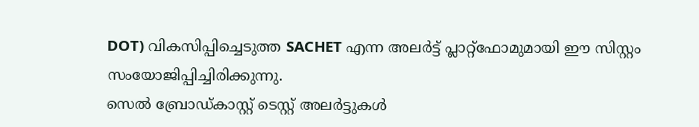DOT) വികസിപ്പിച്ചെടുത്ത SACHET എന്ന അലർട്ട് പ്ലാറ്റ്ഫോമുമായി ഈ സിസ്റ്റം സംയോജിപ്പിച്ചിരിക്കുന്നു.
സെൽ ബ്രോഡ്കാസ്റ്റ് ടെസ്റ്റ് അലർട്ടുകൾ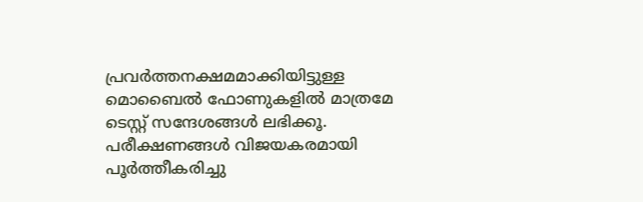പ്രവർത്തനക്ഷമമാക്കിയിട്ടുള്ള മൊബൈൽ ഫോണുകളിൽ മാത്രമേ ടെസ്റ്റ് സന്ദേശങ്ങൾ ലഭിക്കൂ. പരീക്ഷണങ്ങൾ വിജയകരമായി പൂർത്തീകരിച്ചു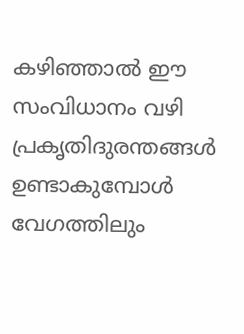കഴിഞ്ഞാൽ ഈ സംവിധാനം വഴി പ്രകൃതിദുരന്തങ്ങൾ ഉണ്ടാകുമ്പോൾ വേഗത്തിലും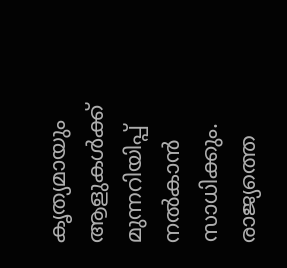കൃത്യമായും ആളുകൾക്ക് മുന്നറിയിപ്പ് നൽകാൻ സാധിക്കും. രാജ്യത്തെ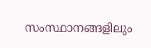സംസ്ഥാനങ്ങളിലും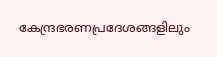കേന്ദ്രഭരണപ്രദേശങ്ങളിലും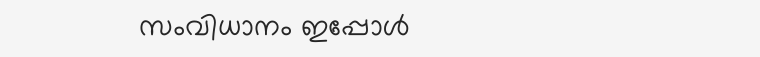സംവിധാനം ഇപ്പോൾ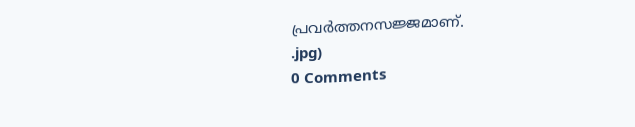പ്രവർത്തനസജ്ജമാണ്.
.jpg)
0 Comments